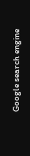Google search engine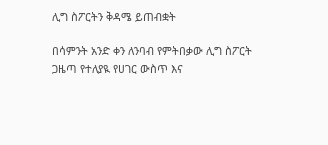ሊግ ስፖርትን ቅዳሜ ይጠብቋት

በሳምንት አንድ ቀን ለንባብ የምትበቃው ሊግ ስፖርት ጋዜጣ የተለያዪ የሀገር ውስጥ እና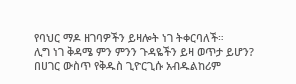የባህር ማዶ ዘገባዎችን ይዛሎት ነገ ትቀርባለች።
ሊግ ነገ ቅዳሜ ምን ምንን ጉዳዬችን ይዛ ወጥታ ይሆን? በሀገር ውስጥ የቅዱስ ጊዮርጊሱ አብዱልከሪም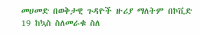መሀመድ በወቅታዊ ጉዳዮች ዙሪያ ማለትም በኮቪድ 19 ከኳስ ስለመራቁ ስለ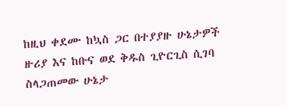ከዚህ ቀደሙ ከኳስ ጋር በተያያዙ ሁኔታዎች ዙሪያ እና ከቡና ወደ ቅዱስ ጊዮርጊስ ሲገባ ስላጋጠመው ሁኔታ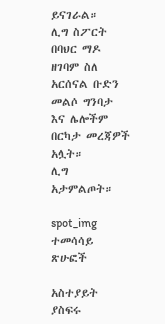ይናገራል።
ሊግ ስፖርት በባህር ማዶ ዘገባም ስለ አርሰናል ቡድን መልሶ ግንባታ እና ሌሎችም በርካታ መረጃዎች አሏት።
ሊግ አታምልጦት።

spot_img
ተመሳሳይ ጽሁፎች

አስተያይት ያስፍሩ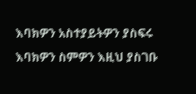እባክዎን አስተያይትዎን ያስፍሩ
እባክዎን ስምዎን እዚህ ያስገቡ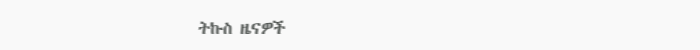ትኩስ ዜናዎች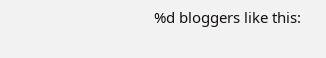%d bloggers like this: